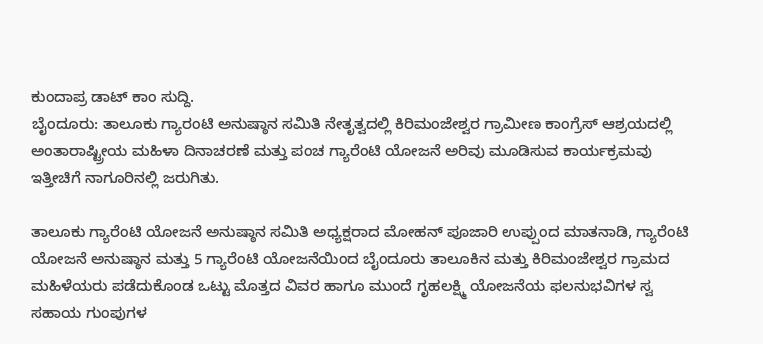ಕುಂದಾಪ್ರ ಡಾಟ್ ಕಾಂ ಸುದ್ದಿ.
ಬೈಂದೂರು: ತಾಲೂಕು ಗ್ಯಾರಂಟಿ ಅನುಷ್ಠಾನ ಸಮಿತಿ ನೇತೃತ್ವದಲ್ಲಿ ಕಿರಿಮಂಜೇಶ್ವರ ಗ್ರಾಮೀಣ ಕಾಂಗ್ರೆಸ್ ಆಶ್ರಯದಲ್ಲಿ ಅಂತಾರಾಷ್ಟ್ರೀಯ ಮಹಿಳಾ ದಿನಾಚರಣೆ ಮತ್ತು ಪಂಚ ಗ್ಯಾರೆಂಟಿ ಯೋಜನೆ ಅರಿವು ಮೂಡಿಸುವ ಕಾರ್ಯಕ್ರಮವು ಇತ್ತೀಚಿಗೆ ನಾಗೂರಿನಲ್ಲಿ ಜರುಗಿತು.

ತಾಲೂಕು ಗ್ಯಾರೆಂಟಿ ಯೋಜನೆ ಅನುಷ್ಠಾನ ಸಮಿತಿ ಅಧ್ಯಕ್ಷರಾದ ಮೋಹನ್ ಪೂಜಾರಿ ಉಪ್ಪುಂದ ಮಾತನಾಡಿ, ಗ್ಯಾರೆಂಟಿ ಯೋಜನೆ ಅನುಷ್ಠಾನ ಮತ್ತು 5 ಗ್ಯಾರೆಂಟಿ ಯೋಜನೆಯಿಂದ ಬೈಂದೂರು ತಾಲೂಕಿನ ಮತ್ತು ಕಿರಿಮಂಜೇಶ್ವರ ಗ್ರಾಮದ ಮಹಿಳೆಯರು ಪಡೆದುಕೊಂಡ ಒಟ್ಟು ಮೊತ್ತದ ವಿವರ ಹಾಗೂ ಮುಂದೆ ಗೃಹಲಕ್ಷ್ಮಿ ಯೋಜನೆಯ ಫಲನುಭವಿಗಳ ಸ್ವ ಸಹಾಯ ಗುಂಪುಗಳ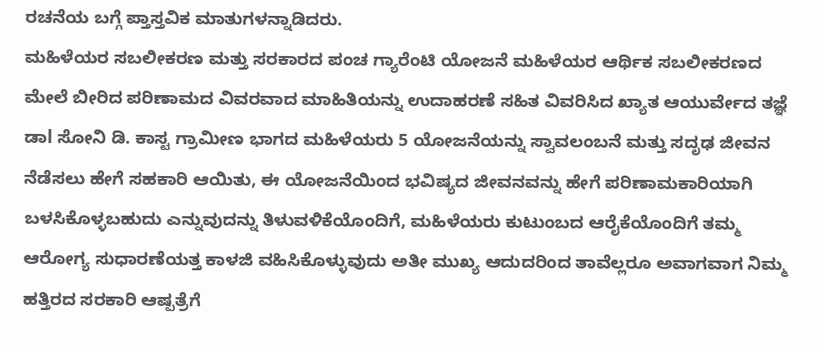ರಚನೆಯ ಬಗ್ಗೆ ಪ್ತಾಸ್ತವಿಕ ಮಾತುಗಳನ್ನಾಡಿದರು.
ಮಹಿಳೆಯರ ಸಬಲೀಕರಣ ಮತ್ತು ಸರಕಾರದ ಪಂಚ ಗ್ಯಾರೆಂಟಿ ಯೋಜನೆ ಮಹಿಳೆಯರ ಆರ್ಥಿಕ ಸಬಲೀಕರಣದ ಮೇಲೆ ಬೀರಿದ ಪರಿಣಾಮದ ವಿವರವಾದ ಮಾಹಿತಿಯನ್ನು ಉದಾಹರಣೆ ಸಹಿತ ವಿವರಿಸಿದ ಖ್ಯಾತ ಆಯುರ್ವೇದ ತಜ್ಞೆ ಡಾl ಸೋನಿ ಡಿ. ಕಾಸ್ಟ ಗ್ರಾಮೀಣ ಭಾಗದ ಮಹಿಳೆಯರು 5 ಯೋಜನೆಯನ್ನು ಸ್ವಾವಲಂಬನೆ ಮತ್ತು ಸದೃಢ ಜೀವನ ನೆಡೆಸಲು ಹೇಗೆ ಸಹಕಾರಿ ಆಯಿತು, ಈ ಯೋಜನೆಯಿಂದ ಭವಿಷ್ಯದ ಜೀವನವನ್ನು ಹೇಗೆ ಪರಿಣಾಮಕಾರಿಯಾಗಿ ಬಳಸಿಕೊಳ್ಳಬಹುದು ಎನ್ನುವುದನ್ನು ತಿಳುವಳಿಕೆಯೊಂದಿಗೆ, ಮಹಿಳೆಯರು ಕುಟುಂಬದ ಆರೈಕೆಯೊಂದಿಗೆ ತಮ್ಮ ಆರೋಗ್ಯ ಸುಧಾರಣೆಯತ್ತ ಕಾಳಜಿ ವಹಿಸಿಕೊಳ್ಳುವುದು ಅತೀ ಮುಖ್ಯ ಆದುದರಿಂದ ತಾವೆಲ್ಲರೂ ಅವಾಗವಾಗ ನಿಮ್ಮ ಹತ್ತಿರದ ಸರಕಾರಿ ಆಷ್ಪತ್ರೆಗೆ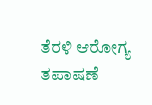ತೆರಳಿ ಆರೋಗ್ಯ ತಪಾಷಣೆ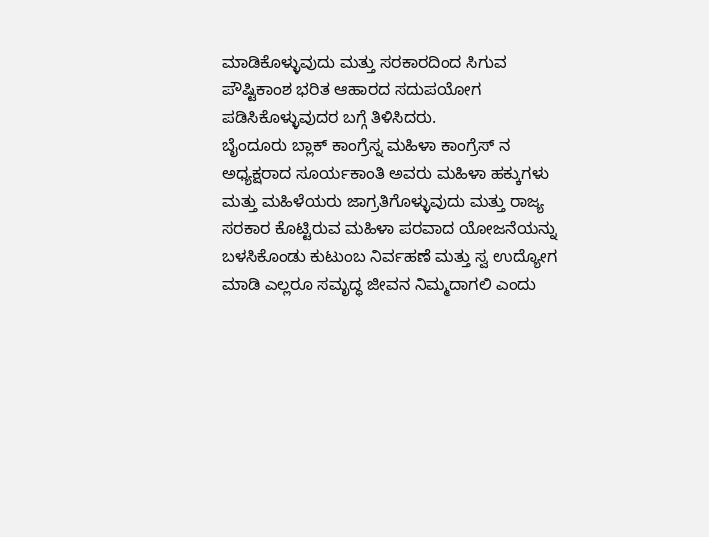ಮಾಡಿಕೊಳ್ಳುವುದು ಮತ್ತು ಸರಕಾರದಿಂದ ಸಿಗುವ ಪೌಷ್ಟಿಕಾಂಶ ಭರಿತ ಆಹಾರದ ಸದುಪಯೋಗ ಪಡಿಸಿಕೊಳ್ಳುವುದರ ಬಗ್ಗೆ ತಿಳಿಸಿದರು.
ಬೈಂದೂರು ಬ್ಲಾಕ್ ಕಾಂಗ್ರೆಸ್ನ ಮಹಿಳಾ ಕಾಂಗ್ರೆಸ್ ನ ಅಧ್ಯಕ್ಷರಾದ ಸೂರ್ಯಕಾಂತಿ ಅವರು ಮಹಿಳಾ ಹಕ್ಕುಗಳು ಮತ್ತು ಮಹಿಳೆಯರು ಜಾಗ್ರತಿಗೊಳ್ಳುವುದು ಮತ್ತು ರಾಜ್ಯ ಸರಕಾರ ಕೊಟ್ಟಿರುವ ಮಹಿಳಾ ಪರವಾದ ಯೋಜನೆಯನ್ನು ಬಳಸಿಕೊಂಡು ಕುಟುಂಬ ನಿರ್ವಹಣೆ ಮತ್ತು ಸ್ವ ಉದ್ಯೋಗ ಮಾಡಿ ಎಲ್ಲರೂ ಸಮೃದ್ಧ ಜೀವನ ನಿಮ್ಮದಾಗಲಿ ಎಂದು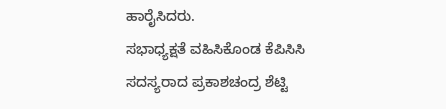ಹಾರೈಸಿದರು.
ಸಭಾಧ್ಯಕ್ಷತೆ ವಹಿಸಿಕೊಂಡ ಕೆಪಿಸಿಸಿ ಸದಸ್ಯರಾದ ಪ್ರಕಾಶಚಂದ್ರ ಶೆಟ್ಟಿ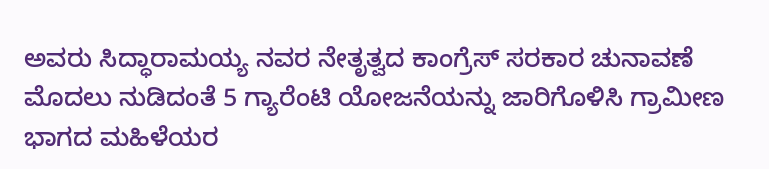ಅವರು ಸಿದ್ಧಾರಾಮಯ್ಯ ನವರ ನೇತೃತ್ವದ ಕಾಂಗ್ರೆಸ್ ಸರಕಾರ ಚುನಾವಣೆ ಮೊದಲು ನುಡಿದಂತೆ 5 ಗ್ಯಾರೆಂಟಿ ಯೋಜನೆಯನ್ನು ಜಾರಿಗೊಳಿಸಿ ಗ್ರಾಮೀಣ ಭಾಗದ ಮಹಿಳೆಯರ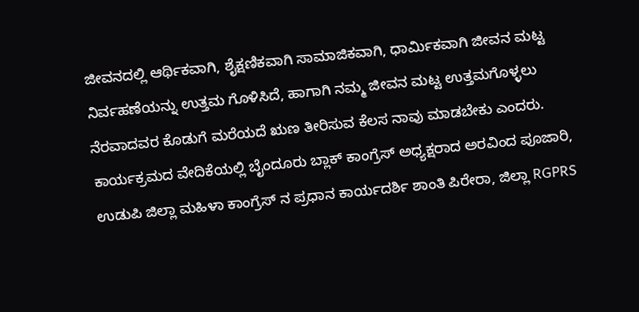ಜೀವನದಲ್ಲಿ ಆರ್ಥಿಕವಾಗಿ, ಶೈಕ್ಷಣಿಕವಾಗಿ ಸಾಮಾಜಿಕವಾಗಿ, ಧಾರ್ಮಿಕವಾಗಿ ಜೀವನ ಮಟ್ಟ ನಿರ್ವಹಣೆಯನ್ನು ಉತ್ತಮ ಗೊಳಿಸಿದೆ, ಹಾಗಾಗಿ ನಮ್ಮ ಜೀವನ ಮಟ್ಟ ಉತ್ತಮಗೊಳ್ಳಲು ನೆರವಾದವರ ಕೊಡುಗೆ ಮರೆಯದೆ ಋಣ ತೀರಿಸುವ ಕೆಲಸ ನಾವು ಮಾಡಬೇಕು ಎಂದರು.
ಕಾರ್ಯಕ್ರಮದ ವೇದಿಕೆಯಲ್ಲಿ ಬೈಂದೂರು ಬ್ಲಾಕ್ ಕಾಂಗ್ರೆಸ್ ಅಧ್ಯಕ್ಷರಾದ ಅರವಿಂದ ಪೂಜಾರಿ, ಉಡುಪಿ ಜಿಲ್ಲಾ ಮಹಿಳಾ ಕಾಂಗ್ರೆಸ್ ನ ಪ್ರಧಾನ ಕಾರ್ಯದರ್ಶಿ ಶಾಂತಿ ಪಿರೇರಾ, ಜಿಲ್ಲಾ RGPRS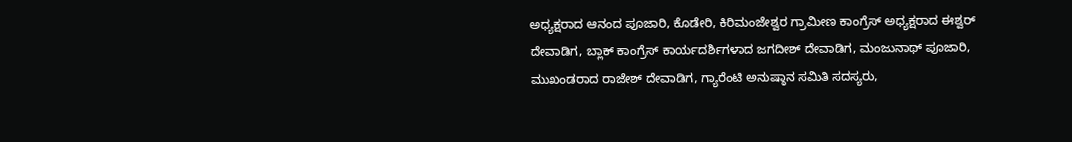ಅಧ್ಯಕ್ಷರಾದ ಆನಂದ ಪೂಜಾರಿ, ಕೊಡೇರಿ, ಕಿರಿಮಂಜೇಶ್ವರ ಗ್ರಾಮೀಣ ಕಾಂಗ್ರೆಸ್ ಅಧ್ಯಕ್ಷರಾದ ಈಶ್ವರ್ ದೇವಾಡಿಗ, ಬ್ಲಾಕ್ ಕಾಂಗ್ರೆಸ್ ಕಾರ್ಯದರ್ಶಿಗಳಾದ ಜಗದೀಶ್ ದೇವಾಡಿಗ, ಮಂಜುನಾಥ್ ಪೂಜಾರಿ, ಮುಖಂಡರಾದ ರಾಜೇಶ್ ದೇವಾಡಿಗ, ಗ್ಯಾರೆಂಟಿ ಅನುಷ್ಠಾನ ಸಮಿತಿ ಸದಸ್ಯರು,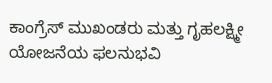ಕಾಂಗ್ರೆಸ್ ಮುಖಂಡರು ಮತ್ತು ಗೃಹಲಕ್ಷ್ಮೀ ಯೋಜನೆಯ ಫಲನುಭವಿ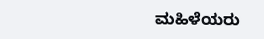ಮಹಿಳೆಯರು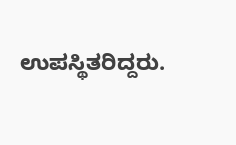ಉಪಸ್ಥಿತರಿದ್ದರು.